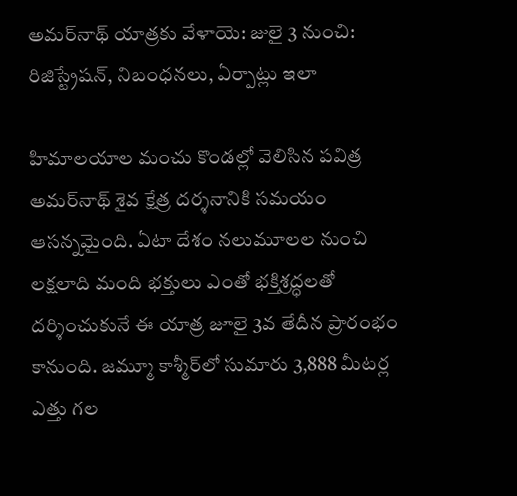అమర్‌నాథ్ యాత్రకు వేళాయె: జులై 3 నుంచి: రిజిస్ట్రేషన్, నిబంధనలు, ఏర్పాట్లు ఇలా

హిమాలయాల మంచు కొండల్లో వెలిసిన పవిత్ర అమర్‌నాథ్ శైవ క్షేత్ర దర్శనానికి సమయం ఆసన్నమైంది. ఏటా దేశం నలుమూలల నుంచి లక్షలాది మంది భక్తులు ఎంతో భక్తిశ్రద్ధలతో దర్శించుకునే ఈ యాత్ర జూలై 3వ తేదీన ప్రారంభం కానుంది. జమ్మూ కాశ్మీర్‌లో సుమారు 3,888 మీటర్ల ఎత్తు గల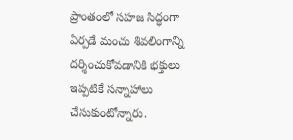ప్రాంతంలో సహజ సిద్ధంగా ఏర్పడే మంచు శివలింగాన్ని దర్శించుకోవడానికి భక్తులు ఇప్పటికే సన్నాహాలు చేసుకుంటోన్నారు.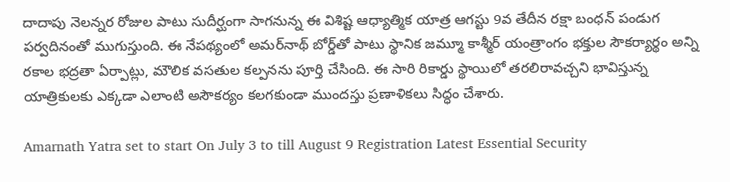దాదాపు నెలన్నర రోజుల పాటు సుదీర్ఘంగా సాగనున్న ఈ విశిష్ట ఆధ్యాత్మిక యాత్ర ఆగస్టు 9వ తేదీన రక్షా బంధన్ పండుగ పర్వదినంతో ముగుస్తుంది. ఈ నేపథ్యంలో అమర్‌నాథ్ బోర్డ్‌తో పాటు స్థానిక జమ్మూ కాశ్మీర్ యంత్రాంగం భక్తుల సౌకర్యార్థం అన్ని రకాల భద్రతా ఏర్పాట్లు, మౌలిక వసతుల కల్పనను పూర్తి చేసింది. ఈ సారి రికార్డు స్థాయిలో తరలిరావచ్చని భావిస్తున్న యాత్రికులకు ఎక్కడా ఎలాంటి అసౌకర్యం కలగకుండా ముందస్తు ప్రణాళికలు సిద్ధం చేశారు.

Amarnath Yatra set to start On July 3 to till August 9 Registration Latest Essential Security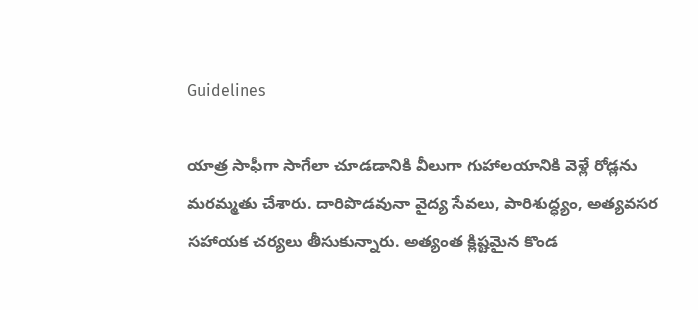Guidelines

యాత్ర సాఫీగా సాగేలా చూడడానికి వీలుగా గుహాలయానికి వెళ్లే రోడ్లను మరమ్మతు చేశారు. దారిపొడవునా వైద్య సేవలు, పారిశుద్ధ్యం, అత్యవసర సహాయక చర్యలు తీసుకున్నారు. అత్యంత క్లిష్టమైన కొండ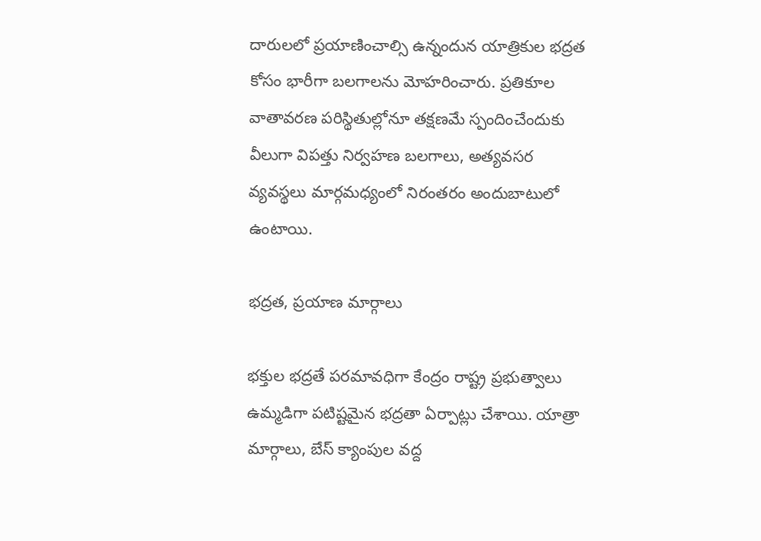దారులలో ప్రయాణించాల్సి ఉన్నందున యాత్రికుల భద్రత కోసం భారీగా బలగాలను మోహరించారు. ప్రతికూల వాతావరణ పరిస్థితుల్లోనూ తక్షణమే స్పందించేందుకు వీలుగా విపత్తు నిర్వహణ బలగాలు, అత్యవసర వ్యవస్థలు మార్గమధ్యంలో నిరంతరం అందుబాటులో ఉంటాయి.

భద్రత, ప్రయాణ మార్గాలు

భక్తుల భద్రతే పరమావధిగా కేంద్రం రాష్ట్ర ప్రభుత్వాలు ఉమ్మడిగా పటిష్టమైన భద్రతా ఏర్పాట్లు చేశాయి. యాత్రా మార్గాలు, బేస్ క్యాంపుల వద్ద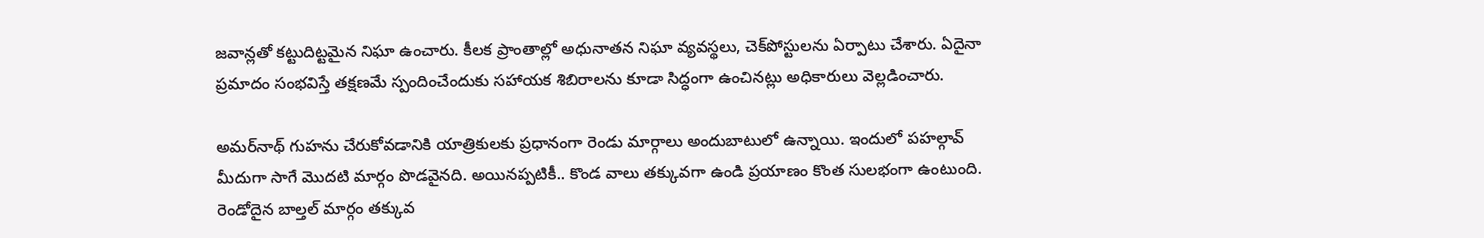జవాన్లతో కట్టుదిట్టమైన నిఘా ఉంచారు. కీలక ప్రాంతాల్లో అధునాతన నిఘా వ్యవస్థలు, చెక్‌పోస్టులను ఏర్పాటు చేశారు. ఏదైనా ప్రమాదం సంభవిస్తే తక్షణమే స్పందించేందుకు సహాయక శిబిరాలను కూడా సిద్ధంగా ఉంచినట్లు అధికారులు వెల్లడించారు.

అమర్‌నాథ్ గుహను చేరుకోవడానికి యాత్రికులకు ప్రధానంగా రెండు మార్గాలు అందుబాటులో ఉన్నాయి. ఇందులో పహల్గావ్ మీదుగా సాగే మొదటి మార్గం పొడవైనది. అయినప్పటికీ.. కొండ వాలు తక్కువగా ఉండి ప్రయాణం కొంత సులభంగా ఉంటుంది. రెండోదైన బాల్తల్ మార్గం తక్కువ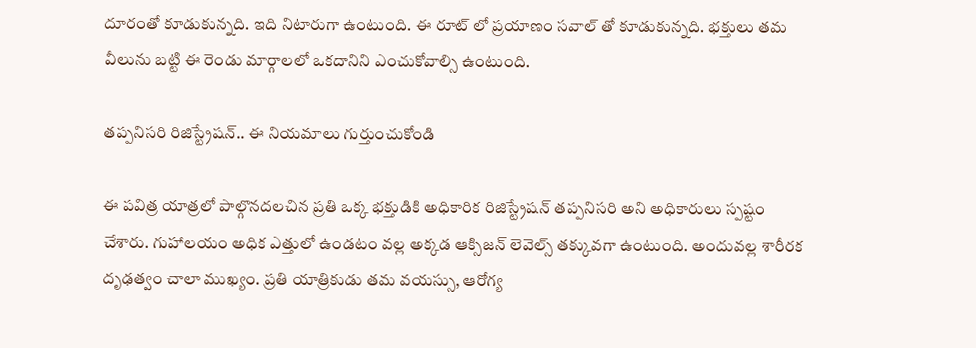దూరంతో కూడుకున్నది. ఇది నిటారుగా ఉంటుంది. ఈ రూట్ లో ప్రయాణం సవాల్ తో కూడుకున్నది. భక్తులు తమ వీలును బట్టి ఈ రెండు మార్గాలలో ఒకదానిని ఎంచుకోవాల్సి ఉంటుంది.

తప్పనిసరి రిజిస్ట్రేషన్.. ఈ నియమాలు గుర్తుంచుకోండి

ఈ పవిత్ర యాత్రలో పాల్గొనదలచిన ప్రతి ఒక్క భక్తుడికి అధికారిక రిజిస్ట్రేషన్ తప్పనిసరి అని అధికారులు స్పష్టం చేశారు. గుహాలయం అధిక ఎత్తులో ఉండటం వల్ల అక్కడ ఆక్సిజన్ లెవెల్స్ తక్కువగా ఉంటుంది. అందువల్ల శారీరక దృఢత్వం చాలా ముఖ్యం. ప్రతి యాత్రికుడు తమ వయస్సు, ఆరోగ్య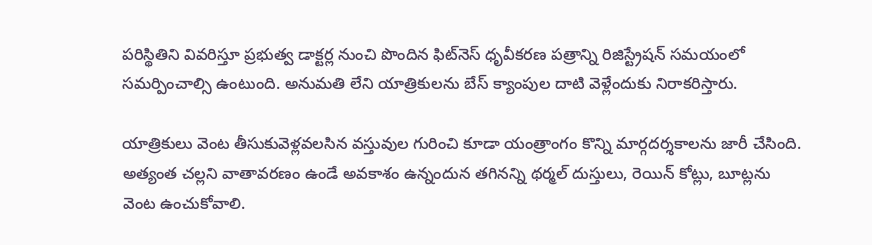పరిస్థితిని వివరిస్తూ ప్రభుత్వ డాక్టర్ల నుంచి పొందిన ఫిట్‌నెస్ ధృవీకరణ పత్రాన్ని రిజిస్ట్రేషన్ సమయంలో సమర్పించాల్సి ఉంటుంది. అనుమతి లేని యాత్రికులను బేస్ క్యాంపుల దాటి వెళ్లేందుకు నిరాకరిస్తారు.

యాత్రికులు వెంట తీసుకువెళ్లవలసిన వస్తువుల గురించి కూడా యంత్రాంగం కొన్ని మార్గదర్శకాలను జారీ చేసింది. అత్యంత చల్లని వాతావరణం ఉండే అవకాశం ఉన్నందున తగినన్ని థర్మల్ దుస్తులు, రెయిన్ కోట్లు, బూట్లను వెంట ఉంచుకోవాలి.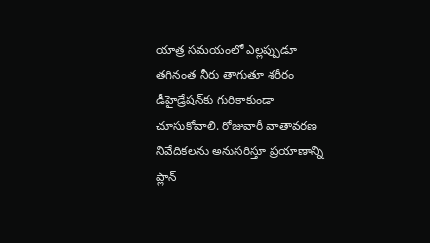యాత్ర సమయంలో ఎల్లప్పుడూ తగినంత నీరు తాగుతూ శరీరం డీహైడ్రేషన్‌కు గురికాకుండా చూసుకోవాలి. రోజువారీ వాతావరణ నివేదికలను అనుసరిస్తూ ప్రయాణాన్ని ప్లాన్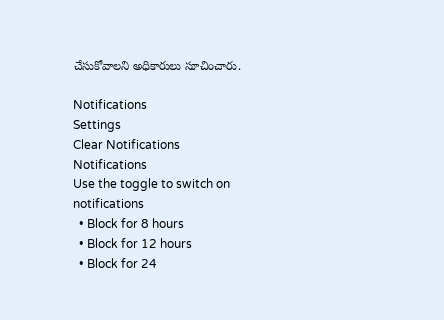చేసుకోవాలని అధికారులు సూచించారు.

Notifications
Settings
Clear Notifications
Notifications
Use the toggle to switch on notifications
  • Block for 8 hours
  • Block for 12 hours
  • Block for 24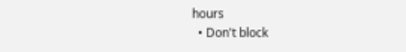hours
  • Don't block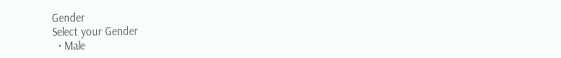Gender
Select your Gender
  • Male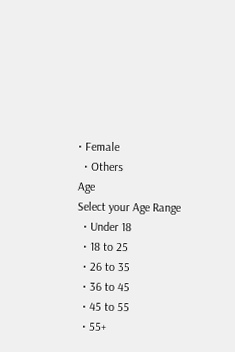• Female
  • Others
Age
Select your Age Range
  • Under 18
  • 18 to 25
  • 26 to 35
  • 36 to 45
  • 45 to 55
  • 55+